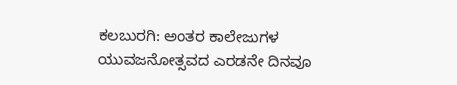ಕಲಬುರಗಿ: ಅಂತರ ಕಾಲೇಜುಗಳ ಯುವಜನೋತ್ಸವದ ಎರಡನೇ ದಿನವೂ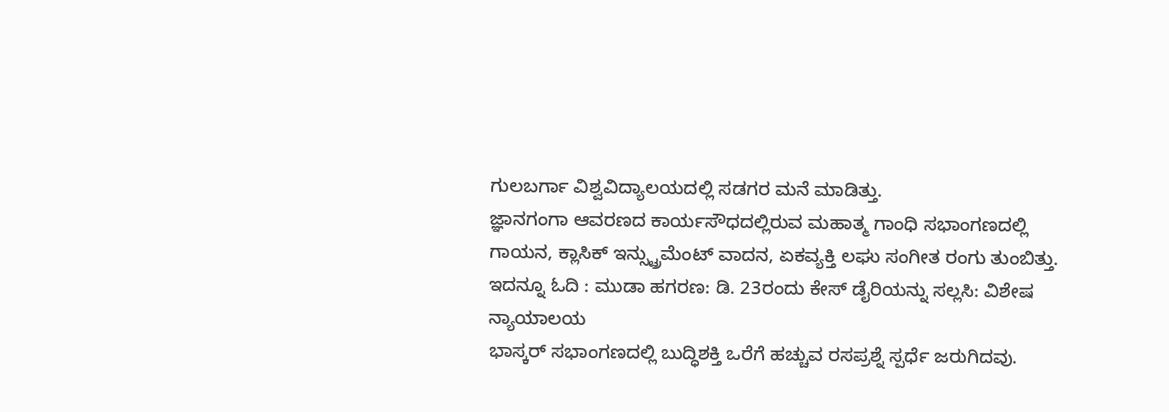ಗುಲಬರ್ಗಾ ವಿಶ್ವವಿದ್ಯಾಲಯದಲ್ಲಿ ಸಡಗರ ಮನೆ ಮಾಡಿತ್ತು.
ಜ್ಞಾನಗಂಗಾ ಆವರಣದ ಕಾರ್ಯಸೌಧದಲ್ಲಿರುವ ಮಹಾತ್ಮ ಗಾಂಧಿ ಸಭಾಂಗಣದಲ್ಲಿ ಗಾಯನ, ಕ್ಲಾಸಿಕ್ ಇನ್ಸ್ಟ್ರುಮೆಂಟ್ ವಾದನ, ಏಕವ್ಯಕ್ತಿ ಲಘು ಸಂಗೀತ ರಂಗು ತುಂಬಿತ್ತು.
ಇದನ್ನೂ ಓದಿ : ಮುಡಾ ಹಗರಣ: ಡಿ. 23ರಂದು ಕೇಸ್ ಡೈರಿಯನ್ನು ಸಲ್ಲಸಿ: ವಿಶೇಷ ನ್ಯಾಯಾಲಯ
ಭಾಸ್ಕರ್ ಸಭಾಂಗಣದಲ್ಲಿ ಬುದ್ಧಿಶಕ್ತಿ ಒರೆಗೆ ಹಚ್ಚುವ ರಸಪ್ರಶ್ನೆ ಸ್ಪರ್ಧೆ ಜರುಗಿದವು.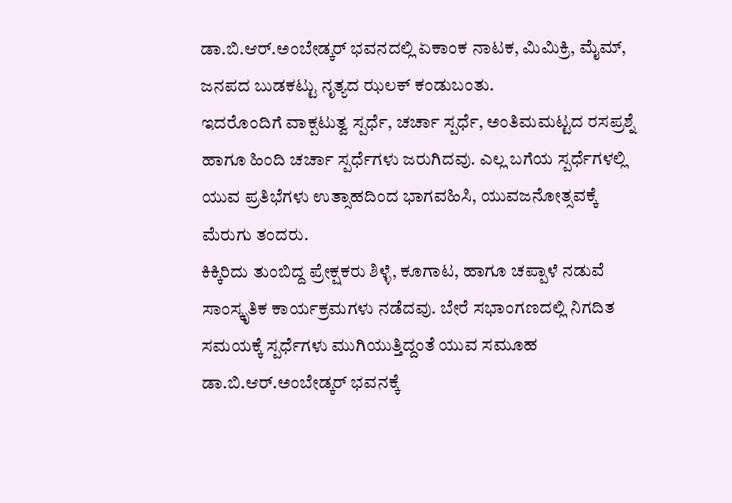ಡಾ.ಬಿ.ಆರ್.ಅಂಬೇಡ್ಕರ್ ಭವನದಲ್ಲಿ ಏಕಾಂಕ ನಾಟಕ, ಮಿಮಿಕ್ರಿ, ಮೈಮ್, ಜನಪದ ಬುಡಕಟ್ಟು ನೃತ್ಯದ ಝಲಕ್ ಕಂಡುಬಂತು.
ಇದರೊಂದಿಗೆ ವಾಕ್ಪಟುತ್ವ ಸ್ಪರ್ಧೆ, ಚರ್ಚಾ ಸ್ಪರ್ಧೆ, ಅಂತಿಮಮಟ್ಟದ ರಸಪ್ರಶ್ನೆ ಹಾಗೂ ಹಿಂದಿ ಚರ್ಚಾ ಸ್ಪರ್ಧೆಗಳು ಜರುಗಿದವು. ಎಲ್ಲ ಬಗೆಯ ಸ್ಪರ್ಧೆಗಳಲ್ಲಿ ಯುವ ಪ್ರತಿಭೆಗಳು ಉತ್ಸಾಹದಿಂದ ಭಾಗವಹಿಸಿ, ಯುವಜನೋತ್ಸವಕ್ಕೆ ಮೆರುಗು ತಂದರು.
ಕಿಕ್ಕಿರಿದು ತುಂಬಿದ್ದ ಪ್ರೇಕ್ಷಕರು ಶಿಳ್ಳೆ, ಕೂಗಾಟ, ಹಾಗೂ ಚಪ್ಪಾಳೆ ನಡುವೆ ಸಾಂಸ್ಕೃತಿಕ ಕಾರ್ಯಕ್ರಮಗಳು ನಡೆದವು. ಬೇರೆ ಸಭಾಂಗಣದಲ್ಲಿ ನಿಗದಿತ ಸಮಯಕ್ಕೆ ಸ್ಪರ್ಧೆಗಳು ಮುಗಿಯುತ್ತಿದ್ದಂತೆ ಯುವ ಸಮೂಹ ಡಾ.ಬಿ.ಆರ್.ಅಂಬೇಡ್ಕರ್ ಭವನಕ್ಕೆ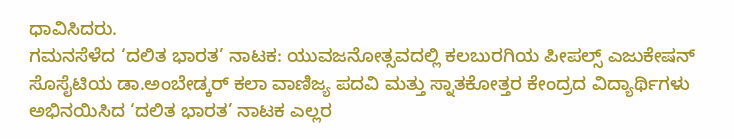ಧಾವಿಸಿದರು.
ಗಮನಸೆಳೆದ ‘ದಲಿತ ಭಾರತ’ ನಾಟಕ: ಯುವಜನೋತ್ಸವದಲ್ಲಿ ಕಲಬುರಗಿಯ ಪೀಪಲ್ಸ್ ಎಜುಕೇಷನ್ ಸೊಸೈಟಿಯ ಡಾ.ಅಂಬೇಡ್ಕರ್ ಕಲಾ ವಾಣಿಜ್ಯ ಪದವಿ ಮತ್ತು ಸ್ನಾತಕೋತ್ತರ ಕೇಂದ್ರದ ವಿದ್ಯಾರ್ಥಿಗಳು ಅಭಿನಯಿಸಿದ ‘ದಲಿತ ಭಾರತ’ ನಾಟಕ ಎಲ್ಲರ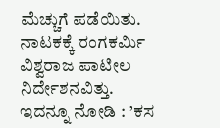ಮೆಚ್ಚುಗೆ ಪಡೆಯಿತು. ನಾಟಕಕ್ಕೆ ರಂಗಕರ್ಮಿ ವಿಶ್ವರಾಜ ಪಾಟೀಲ ನಿರ್ದೇಶನವಿತ್ತು.
ಇದನ್ನೂ ನೋಡಿ : ’ಕಸ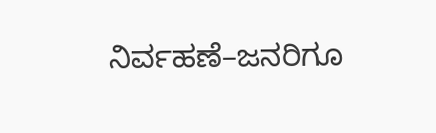ನಿರ್ವಹಣೆ–ಜನರಿಗೂ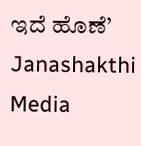ಇದೆ ಹೊಣೆ’ Janashakthi Media